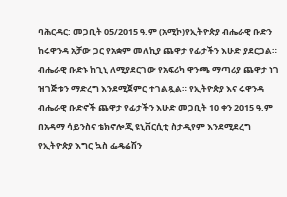ባሕርዳር: መጋቢት 05/2015 ዓ.ም (አሚኮ)የኢትዮጵያ ብሔራዊ ቡድን ከሩዋንዳ አቻው ጋር የአቋም መለኪያ ጨዋታ የፊታችን እሁድ ያደርጋል። ብሔራዊ ቡድኑ ከጊኒ ለሚያደርገው የአፍሪካ ዋንጫ ማጣሪያ ጨዋታ ነገ ዝገጅቱን ማድረግ እንደሚጀምር ተገልጿል። የኢትዮጵያ እና ሩዋንዳ ብሔራዊ ቡድኖች ጨዋታ የፊታችን እሁድ መጋቢት 10 ቀን 2015 ዓ.ም በአዳማ ሳይንስና ቴክኖሎጂ ዩኒቨርሲቲ ስታዲየም እንደሚደረግ የኢትዮጵያ እግር ኳስ ፌዴሬሽን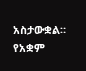አስታውቋል። የአቋም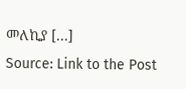መለኪያ […]
Source: Link to the Post